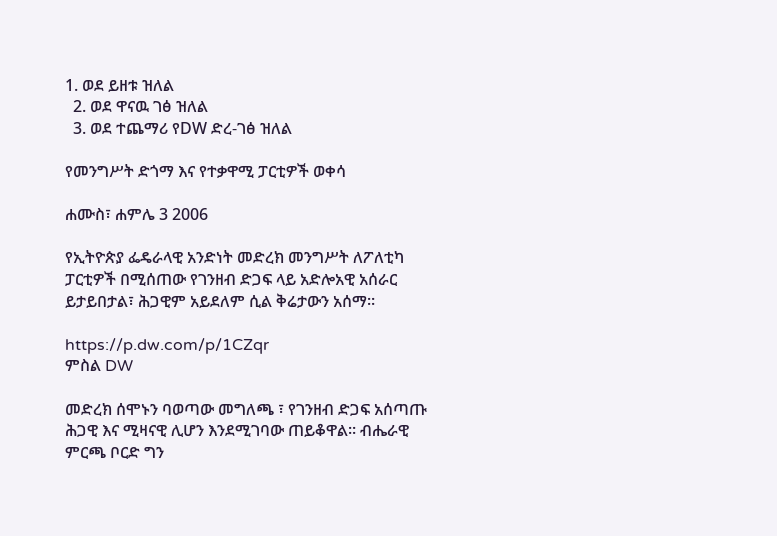1. ወደ ይዘቱ ዝለል
  2. ወደ ዋናዉ ገፅ ዝለል
  3. ወደ ተጨማሪ የDW ድረ-ገፅ ዝለል

የመንግሥት ድጎማ እና የተቃዋሚ ፓርቲዎች ወቀሳ

ሐሙስ፣ ሐምሌ 3 2006

የኢትዮጵያ ፌዴራላዊ አንድነት መድረክ መንግሥት ለፖለቲካ ፓርቲዎች በሚሰጠው የገንዘብ ድጋፍ ላይ አድሎአዊ አሰራር ይታይበታል፣ ሕጋዊም አይደለም ሲል ቅሬታውን አሰማ።

https://p.dw.com/p/1CZqr
ምስል DW

መድረክ ሰሞኑን ባወጣው መግለጫ ፣ የገንዘብ ድጋፍ አሰጣጡ ሕጋዊ እና ሚዛናዊ ሊሆን እንደሚገባው ጠይቆዋል። ብሔራዊ ምርጫ ቦርድ ግን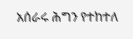አሰራሩ ሕግን የተከተለ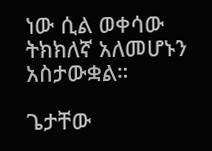ነው ሲል ወቀሳው ትክክለኛ አለመሆኑን አስታውቋል።

ጌታቸው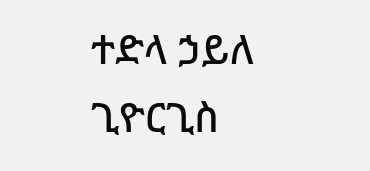ተድላ ኃይለ ጊዮርጊስ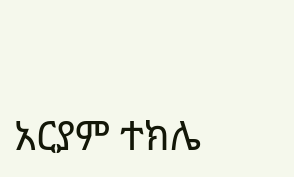አርያም ተክሌ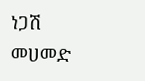ነጋሽ መሀመድ